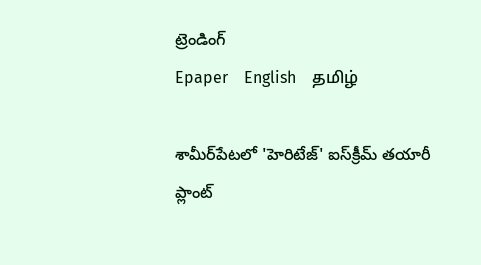ట్రెండింగ్
Epaper    English    தமிழ்

శామీర్‌పేటలో 'హెరిటేజ్' ఐస్‌క్రీమ్ తయారీ ప్లాంట్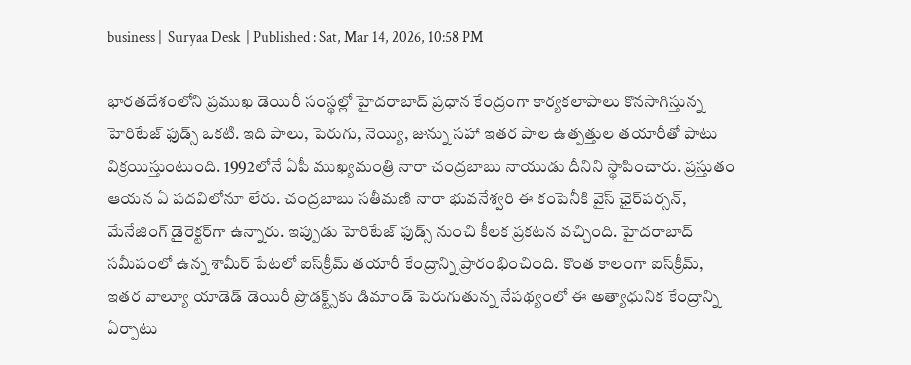business |  Suryaa Desk  | Published : Sat, Mar 14, 2026, 10:58 PM

భారతదేశంలోని ప్రముఖ డెయిరీ సంస్థల్లో హైదరాబాద్ ప్రధాన కేంద్రంగా కార్యకలాపాలు కొనసాగిస్తున్న హెరిటేజ్ ఫుడ్స్ ఒకటి. ఇది పాలు, పెరుగు, నెయ్యి, జున్ను సహా ఇతర పాల ఉత్పత్తుల తయారీతో పాటు విక్రయిస్తుంటుంది. 1992లోనే ఏపీ ముఖ్యమంత్రి నారా చంద్రబాబు నాయుడు దీనిని స్థాపించారు. ప్రస్తుతం ఆయన ఏ పదవిలోనూ లేరు. చంద్రబాబు సతీమణి నారా భువనేశ్వరి ఈ కంపెనీకి వైస్ ఛైర్‌పర్సన్, మేనేజింగ్ డైరెక్టర్‌గా ఉన్నారు. ఇప్పుడు హెరిటేజ్ ఫుడ్స్ నుంచి కీలక ప్రకటన వచ్చింది. హైదరాబాద్ సమీపంలో ఉన్న శామీర్ పేటలో ఐస్‌క్రీమ్ తయారీ కేంద్రాన్ని ప్రారంభించింది. కొంత కాలంగా ఐస్‌క్రీమ్, ఇతర వాల్యూ యాడెడ్ డెయిరీ ప్రొడక్ట్స్‌కు డిమాండ్ పెరుగుతున్న నేపథ్యంలో ఈ అత్యాధునిక కేంద్రాన్ని ఏర్పాటు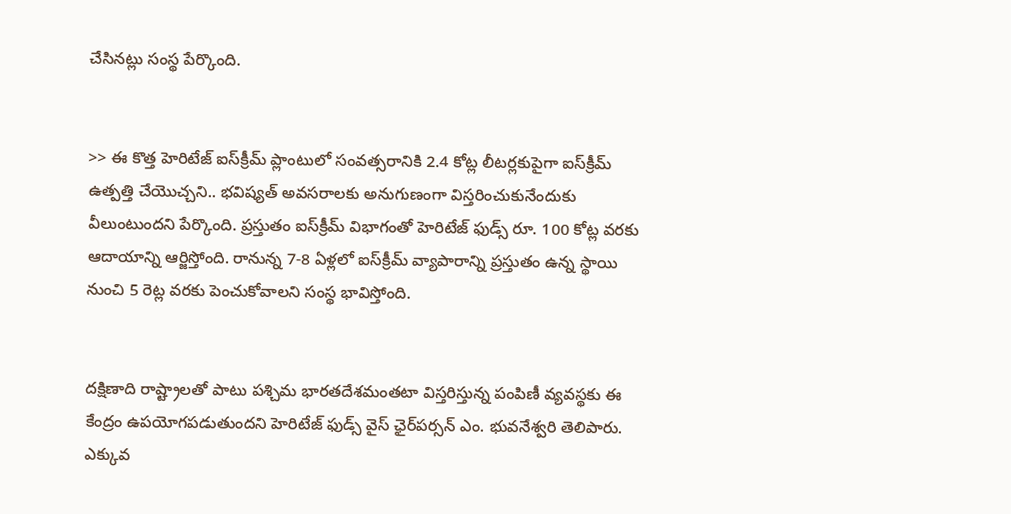చేసినట్లు సంస్థ పేర్కొంది.


>> ఈ కొత్త హెరిటేజ్ ఐస్‌క్రీమ్ ప్లాంటులో సంవత్సరానికి 2.4 కోట్ల లీటర్లకుపైగా ఐస్‌క్రీమ్ ఉత్పత్తి చేయొచ్చని.. భవిష్యత్ అవసరాలకు అనుగుణంగా విస్తరించుకునేందుకు వీలుంటుందని పేర్కొంది. ప్రస్తుతం ఐస్‌క్రీమ్ విభాగంతో హెరిటేజ్ ఫుడ్స్ రూ. 100 కోట్ల వరకు ఆదాయాన్ని ఆర్జిస్తోంది. రానున్న 7-8 ఏళ్లలో ఐస్‌క్రీమ్ వ్యాపారాన్ని ప్రస్తుతం ఉన్న స్థాయి నుంచి 5 రెట్ల వరకు పెంచుకోవాలని సంస్థ భావిస్తోంది.


దక్షిణాది రాష్ట్రాలతో పాటు పశ్చిమ భారతదేశమంతటా విస్తరిస్తున్న పంపిణీ వ్యవస్థకు ఈ కేంద్రం ఉపయోగపడుతుందని హెరిటేజ్ ఫుడ్స్ వైస్ ఛైర్‌పర్సన్ ఎం. భువనేశ్వరి తెలిపారు. ఎక్కువ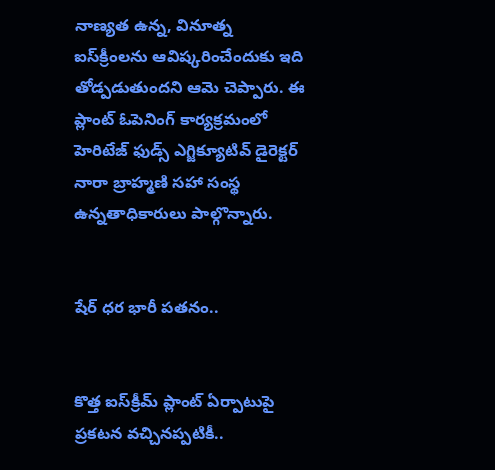నాణ్యత ఉన్న, వినూత్న ఐస్‌క్రీంలను ఆవిష్కరించేందుకు ఇది తోడ్పడుతుందని ఆమె చెప్పారు. ఈ ప్లాంట్ ఓపెనింగ్ కార్యక్రమంలో హెరిటేజ్ ఫుడ్స్ ఎగ్జిక్యూటివ్ డైరెక్టర్ నారా బ్రాహ్మణి సహా సంస్థ ఉన్నతాధికారులు పాల్గొన్నారు.


షేర్ ధర భారీ పతనం..


కొత్త ఐస్‌క్రీమ్ ప్లాంట్ ఏర్పాటుపై ప్రకటన వచ్చినప్పటికీ..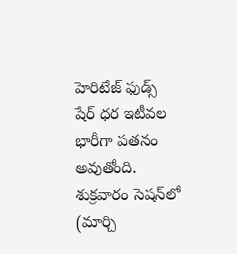హెరిటేజ్ ఫుడ్స్ షేర్ ధర ఇటీవల భారీగా పతనం అవుతోంది. శుక్రవారం సెషన్‌లో (మార్చి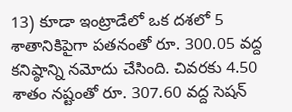13) కూడా ఇంట్రాడేలో ఒక దశలో 5 శాతానికిపైగా పతనంతో రూ. 300.05 వద్ద కనిష్ఠాన్ని నమోదు చేసింది. చివరకు 4.50 శాతం నష్టంతో రూ. 307.60 వద్ద సెషన్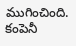ముగించింది. కంపెనీ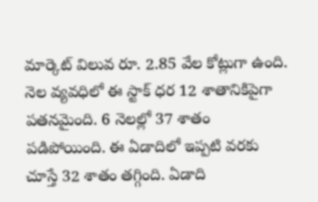మార్కెట్ విలువ రూ. 2.85 వేల కోట్లుగా ఉంది. నెల వ్యవధిలో ఈ స్టాక్ ధర 12 శాతానికిపైగా పతనమైంది. 6 నెలల్లో 37 శాతం పడిపోయింది. ఈ ఏడాదిలో ఇప్పటి వరకు చూస్తే 32 శాతం తగ్గింది. ఏడాది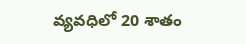వ్యవధిలో 20 శాతం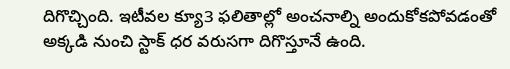దిగొచ్చింది. ఇటీవల క్యూ3 ఫలితాల్లో అంచనాల్ని అందుకోకపోవడంతో అక్కడి నుంచి స్టాక్ ధర వరుసగా దిగొస్తూనే ఉంది.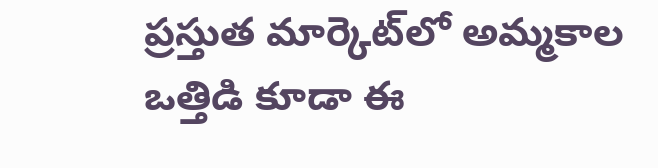ప్రస్తుత మార్కెట్‌లో అమ్మకాల ఒత్తిడి కూడా ఈ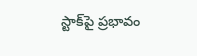స్టాక్‌పై ప్రభావం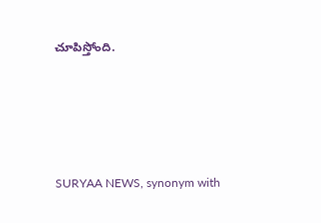చూపిస్తోంది.







SURYAA NEWS, synonym with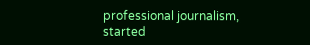professional journalism, started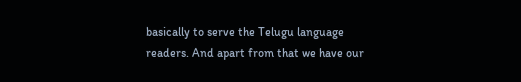basically to serve the Telugu language readers. And apart from that we have our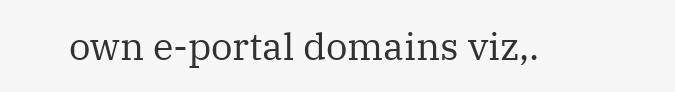own e-portal domains viz,.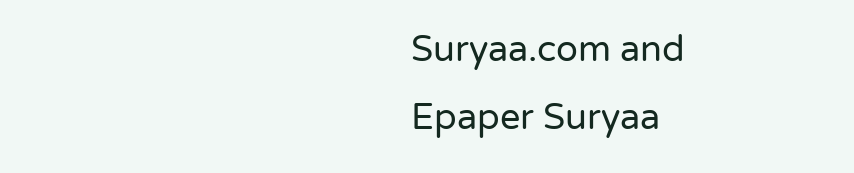Suryaa.com and Epaper Suryaa